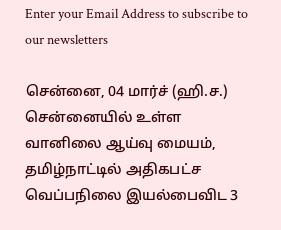Enter your Email Address to subscribe to our newsletters

சென்னை, 04 மார்ச் (ஹி.ச.)
சென்னையில் உள்ள வானிலை ஆய்வு மையம், தமிழ்நாட்டில் அதிகபட்ச வெப்பநிலை இயல்பைவிட 3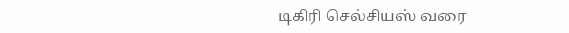டிகிரி செல்சியஸ் வரை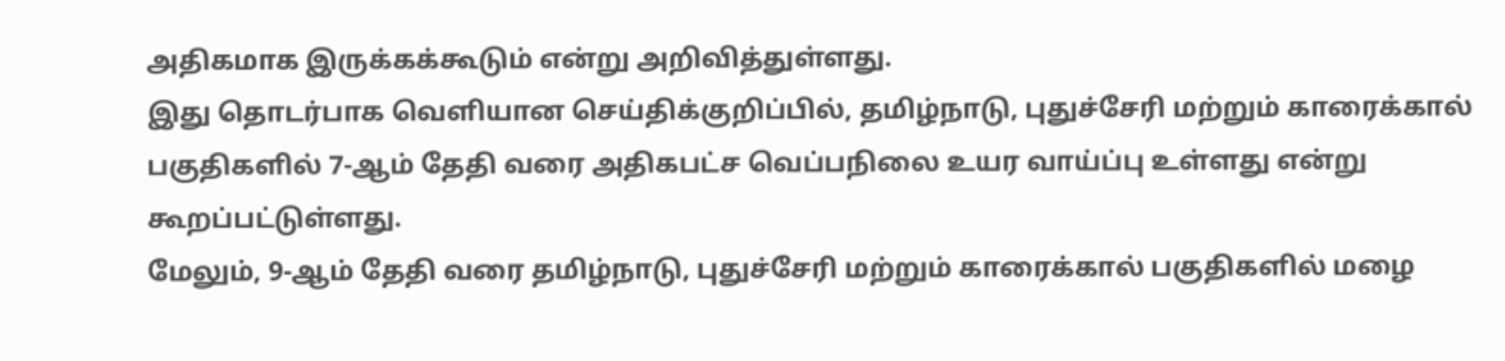அதிகமாக இருக்கக்கூடும் என்று அறிவித்துள்ளது.
இது தொடர்பாக வெளியான செய்திக்குறிப்பில், தமிழ்நாடு, புதுச்சேரி மற்றும் காரைக்கால் பகுதிகளில் 7-ஆம் தேதி வரை அதிகபட்ச வெப்பநிலை உயர வாய்ப்பு உள்ளது என்று கூறப்பட்டுள்ளது.
மேலும், 9-ஆம் தேதி வரை தமிழ்நாடு, புதுச்சேரி மற்றும் காரைக்கால் பகுதிகளில் மழை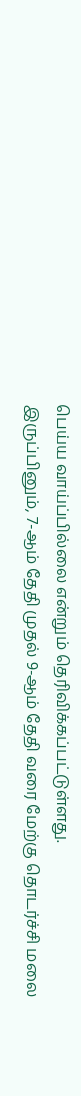பெய்ய வாய்ப்பில்லை என்றும் தெரிவிக்கப்பட்டுள்ளது.
இருப்பினும், 7-ஆம் தேதி முதல் 9-ஆம் தேதி வரை மேற்கு தொடர்ச்சி மலை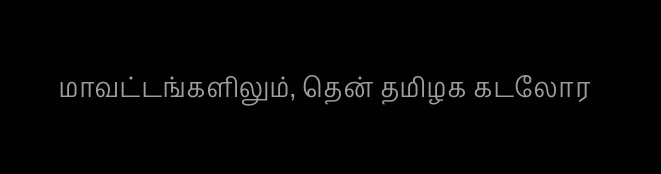மாவட்டங்களிலும், தென் தமிழக கடலோர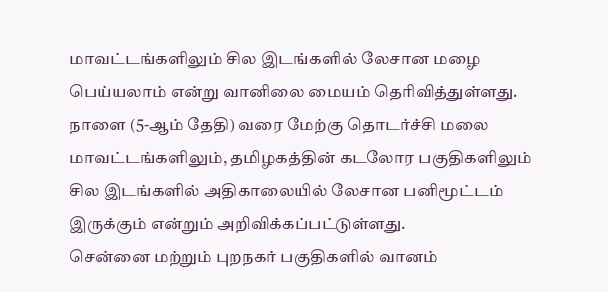மாவட்டங்களிலும் சில இடங்களில் லேசான மழை பெய்யலாம் என்று வானிலை மையம் தெரிவித்துள்ளது.
நாளை (5-ஆம் தேதி) வரை மேற்கு தொடர்ச்சி மலை மாவட்டங்களிலும், தமிழகத்தின் கடலோர பகுதிகளிலும் சில இடங்களில் அதிகாலையில் லேசான பனிமூட்டம் இருக்கும் என்றும் அறிவிக்கப்பட்டுள்ளது.
சென்னை மற்றும் புறநகர் பகுதிகளில் வானம்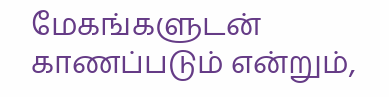மேகங்களுடன் காணப்படும் என்றும்,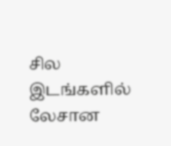சில இடங்களில் லேசான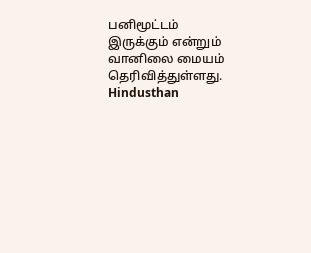பனிமூட்டம் இருக்கும் என்றும் வானிலை மையம் தெரிவித்துள்ளது.
Hindusthan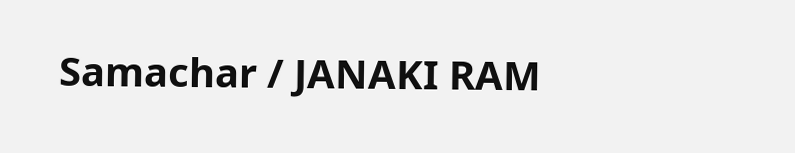Samachar / JANAKI RAM